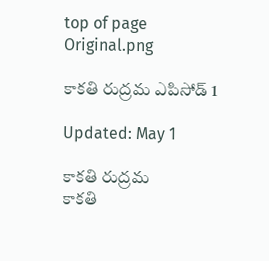top of page
Original.png

కాకతి రుద్రమ ఎపిసోడ్ 1

Updated: May 1

కాకతి రుద్రమ
కాకతి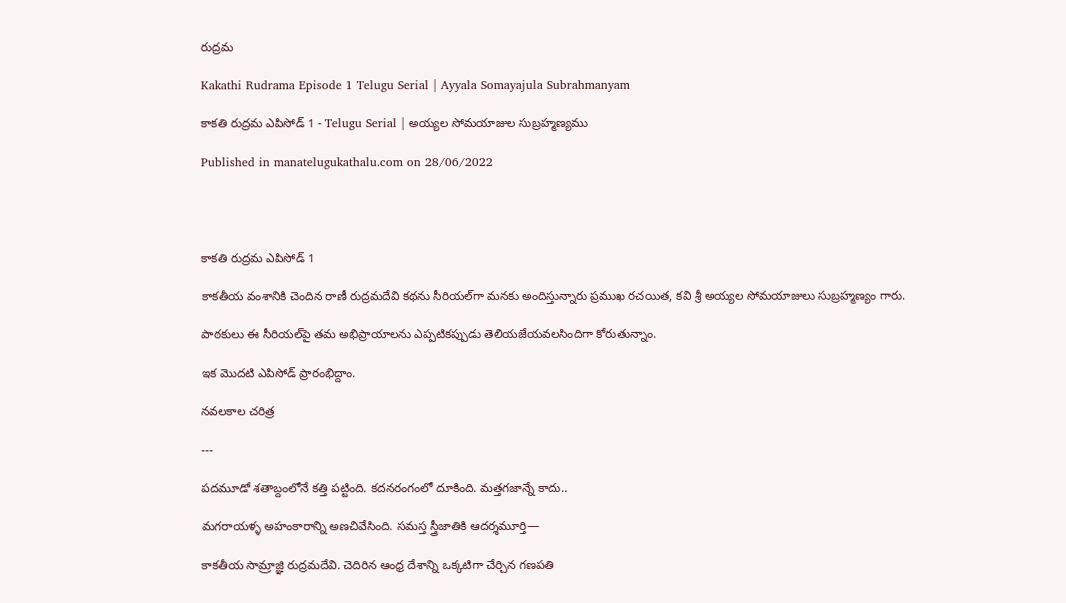రుద్రమ

Kakathi Rudrama Episode 1 Telugu Serial | Ayyala Somayajula Subrahmanyam

కాకతి రుద్రమ ఎపిసోడ్ 1 - Telugu Serial | అయ్యల సోమయాజుల సుబ్రహ్మణ్యము

Published in manatelugukathalu.com on 28/06/2022




కాకతి రుద్రమ ఎపిసోడ్ 1

కాకతీయ వంశానికి చెందిన రాణీ రుద్రమదేవి కథను సీరియల్‌గా మనకు అందిస్తున్నారు ప్రముఖ రచయిత, కవి శ్రీ అయ్యల సోమయాజులు సుబ్రహ్మణ్యం గారు.

పాఠకులు ఈ సీరియల్‌పై తమ అభిప్రాయాలను ఎప్పటికప్పుడు తెలియజేయవలసిందిగా కోరుతున్నాం.

ఇక మొదటి ఎపిసోడ్ ప్రారంభిద్దాం.

నవలకాల చరిత్ర

---

పదమూడో శతాబ్దంలోనే కత్తి పట్టింది. కదనరంగంలో దూకింది. మత్తగజాన్నే కాదు..

మగరాయళ్ళ అహంకారాన్ని అణచివేసింది. సమస్త స్త్రీజాతికి ఆదర్శమూర్తి—

కాకతీయ సామ్రాజ్ఞి రుద్రమదేవి. చెదిరిన ఆంధ్ర దేశాన్ని ఒక్కటిగా చేర్చిన గణపతి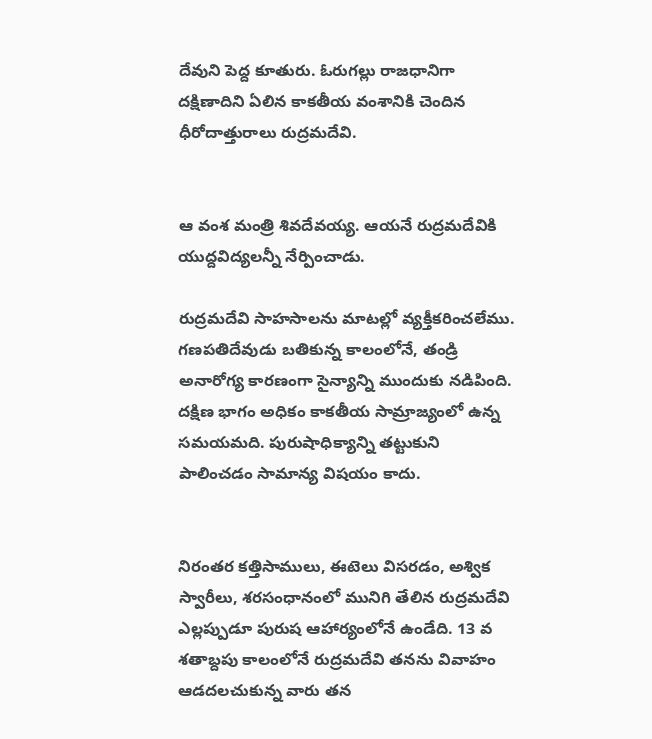దేవుని పెద్ద కూతురు. ఓరుగల్లు రాజధానిగా దక్షిణాదిని ఏలిన కాకతీయ వంశానికి చెందిన ధీరోదాత్తురాలు రుద్రమదేవి.


ఆ వంశ మంత్రి శివదేవయ్య. ఆయనే రుద్రమదేవికి యుద్దవిద్యలన్నీ నేర్పించాడు.

రుద్రమదేవి సాహసాలను మాటల్లో వ్యక్తీకరించలేము. గణపతిదేవుడు బతికున్న కాలంలోనే, తండ్రి అనారోగ్య కారణంగా సైన్యాన్ని ముందుకు నడిపింది. దక్షిణ భాగం అధికం కాకతీయ సామ్రాజ్యంలో ఉన్న సమయమది. పురుషాధిక్యాన్ని తట్టుకుని పాలించడం సామాన్య విషయం కాదు.


నిరంతర కత్తిసాములు, ఈటెలు విసరడం, అశ్విక స్వారీలు, శరసంధానంలో మునిగి తేలిన రుద్రమదేవి ఎల్లప్పుడూ పురుష ఆహార్యంలోనే ఉండేది. 13 వ శతాబ్దపు కాలంలోనే రుద్రమదేవి తనను వివాహం ఆడదలచుకున్న వారు తన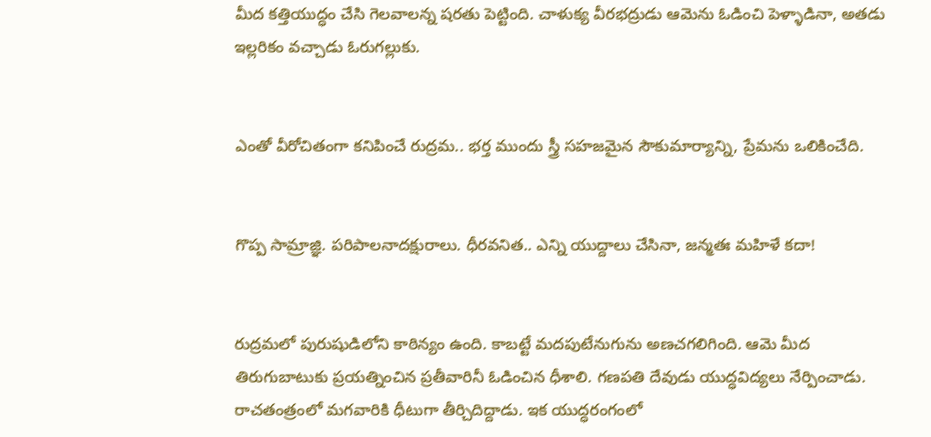మీద కత్తియుద్ధం చేసి గెలవాలన్న షరతు పెట్టింది. చాళుక్య వీరభద్రుడు ఆమెను ఓడించి పెళ్ళాడినా, అతడు ఇల్లరికం వచ్చాడు ఓరుగల్లుకు.


ఎంతో వీరోచితంగా కనిపించే రుద్రమ.. భర్త ముందు స్త్రీ సహజమైన సౌకుమార్యాన్ని, ప్రేమను ఒలికించేది.


గొప్ప సామ్రాజ్ఞి. పరిపాలనాదక్షురాలు. ధీరవనిత.. ఎన్ని యుద్దాలు చేసినా, జన్మతః మహిళే కదా!


రుద్రమలో పురుషుడిలోని కాఠిన్యం ఉంది. కాబట్టే మదపుటేనుగును అణచగలిగింది. ఆమె మీద తిరుగుబాటుకు ప్రయత్నించిన ప్రతీవారినీ ఓడించిన ధీశాలి. గణపతి దేవుడు యుద్ధవిద్యలు నేర్పించాడు. రాచతంత్రంలో మగవారికి ధీటుగా తీర్చిదిద్దాడు. ఇక యుద్ధరంగంలో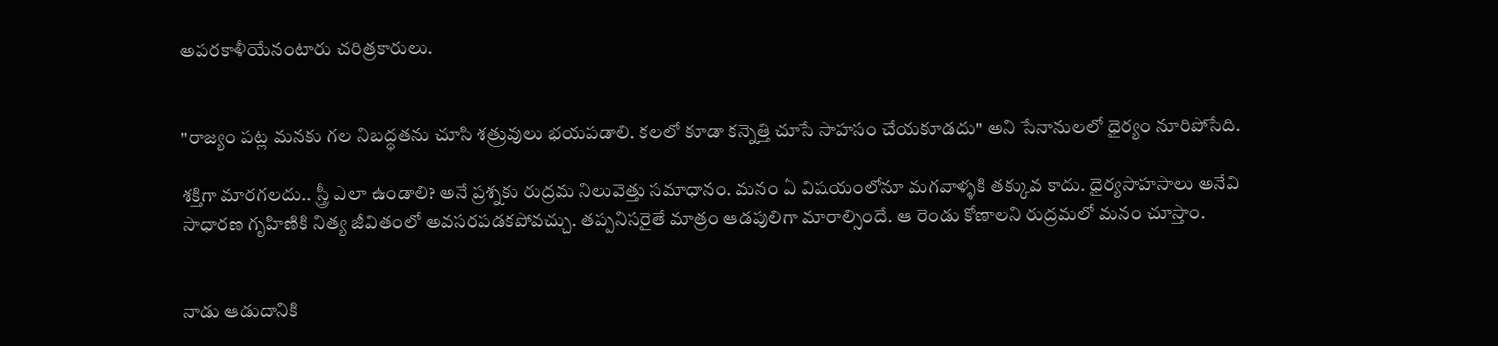అపరకాళీయేనంటారు చరిత్రకారులు.


"రాజ్యం పట్ల మనకు గల నిబద్ధతను చూసి శత్రువులు భయపడాలి. కలలో కూడా కన్నెత్తి చూసే సాహసం చేయకూడదు" అని సేనానులలో ధైర్యం నూరిపోసేది.

శక్తిగా మారగలదు.. స్త్రీ ఎలా ఉండాలి? అనే ప్రశ్నకు రుద్రమ నిలువెత్తు సమాధానం. మనం ఏ విషయంలోనూ మగవాళ్ళకి తక్కువ కాదు. ధైర్యసాహసాలు అనేవి సాధారణ గృహిణికి నిత్య జీవితంలో అవసరపడకపోవచ్చు. తప్పనిసరైతే మాత్రం ఆడపులిగా మారాల్సిందే. ఆ రెండు కోణాలని రుద్రమలో మనం చూస్తాం.


నాడు ఆడుదానికి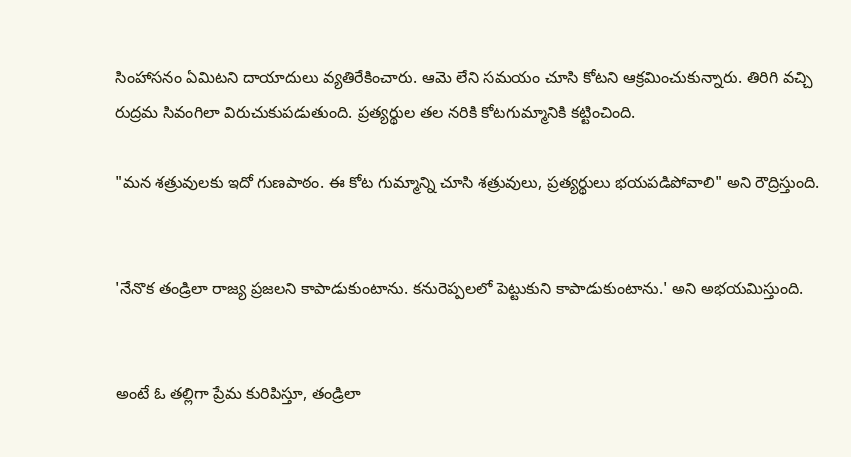సింహాసనం ఏమిటని దాయాదులు వ్యతిరేకించారు. ఆమె లేని సమయం చూసి కోటని ఆక్రమించుకున్నారు. తిరిగి వచ్చి రుద్రమ సివంగిలా విరుచుకుపడుతుంది. ప్రత్యర్థుల తల నరికి కోటగుమ్మానికి కట్టించింది.

"మన శత్రువులకు ఇదో గుణపాఠం. ఈ కోట గుమ్మాన్ని చూసి శత్రువులు, ప్రత్యర్థులు భయపడిపోవాలి" అని రౌద్రిస్తుంది.


'నేనొక తండ్రిలా రాజ్య ప్రజలని కాపాడుకుంటాను. కనురెప్పలలో పెట్టుకుని కాపాడుకుంటాను.' అని అభయమిస్తుంది.


అంటే ఓ తల్లిగా ప్రేమ కురిపిస్తూ, తండ్రిలా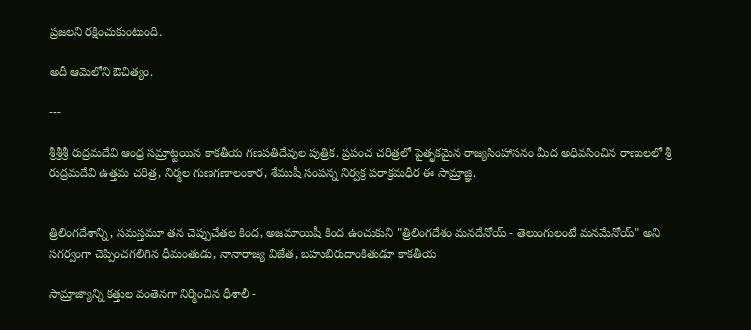ప్రజలని రక్షించుకుంటుంది.

అదీ ఆమెలోని ఔచిత్యం.

---

శ్రీశ్రీశ్రీ రుద్రమదేవి ఆంధ్ర సమ్రాట్టయిన కాకతీయ గణపతిదేవుల పుత్రిక. ప్రపంచ చరిత్రలో పైతృకమైన రాజ్యసింహాసనం మీద అధివసించిన రాణులలో శ్రీ రుద్రమదేవి ఉత్తమ చరిత్ర, నిర్మల గుణగణాలంకార, శేముషీ సంపన్న నిర్వక్ర పరాక్రమధీర ఈ సామ్రాజ్ఞి.


త్రిలింగదేశాన్ని, సమస్తమూ తన చెప్పుచేతల కింద, అజమాయిషీ కింద ఉంచుకుని "త్రిలింగదేశం మనదేనోయ్ - తెలుంగులంటే మనమేనోయ్" అని సగర్వంగా చెప్పించగలిగిన ధీమంతుడు, నానారాజ్య విజేత, బహుబిరుదాంకితుడూ కాకతీయ

సామ్రాజ్యాన్ని కత్తుల వంతెనగా నిర్మించిన ధీశాలీ -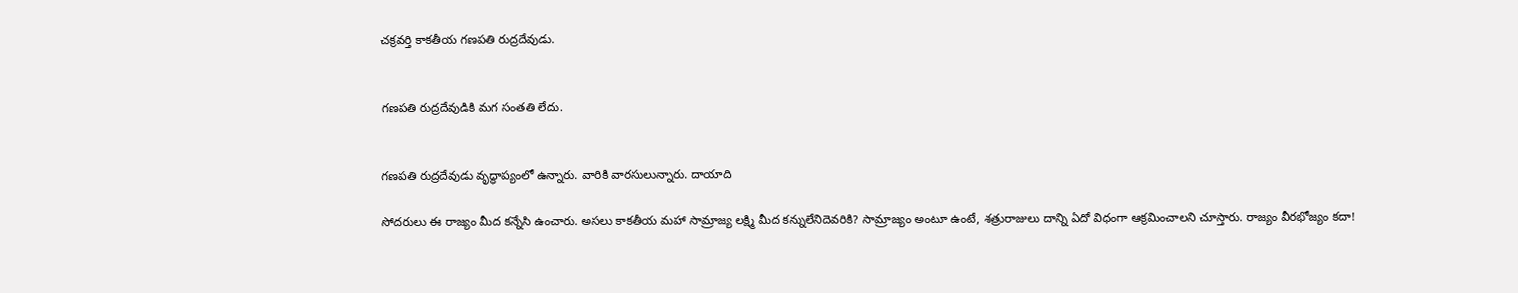చక్రవర్తి కాకతీయ గణపతి రుద్రదేవుడు.


గణపతి రుద్రదేవుడికి మగ సంతతి లేదు.


గణపతి రుద్రదేవుడు వృద్ధాప్యంలో ఉన్నారు. వారికి వారసులున్నారు. దాయాది

సోదరులు ఈ రాజ్యం మీద కన్నేసి ఉంచారు. అసలు కాకతీయ మహా సామ్రాజ్య లక్ష్మి మీద కన్నులేనిదెవరికి? సామ్రాజ్యం అంటూ ఉంటే, శత్రురాజులు దాన్ని ఏదో విధంగా ఆక్రమించాలని చూస్తారు. రాజ్యం వీరభోజ్యం కదా!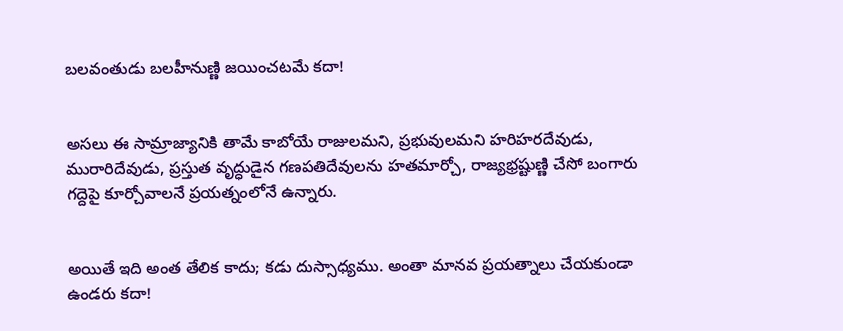బలవంతుడు బలహీనుణ్ణి జయించటమే కదా!


అసలు ఈ సామ్రాజ్యానికి తామే కాబోయే రాజులమని, ప్రభువులమని హరిహరదేవుడు, మురారిదేవుడు, ప్రస్తుత వృద్ధుడైన గణపతిదేవులను హతమార్చో, రాజ్యభ్రష్టుణ్ణి చేసో బంగారు గద్దెపై కూర్చోవాలనే ప్రయత్నంలోనే ఉన్నారు.


అయితే ఇది అంత తేలిక కాదు; కడు దుస్సాధ్యము. అంతా మానవ ప్రయత్నాలు చేయకుండా ఉండరు కదా!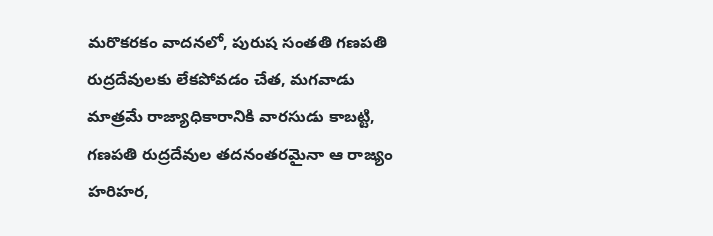మరొకరకం వాదనలో, పురుష సంతతి గణపతి రుద్రదేవులకు లేకపోవడం చేత, మగవాడు మాత్రమే రాజ్యాధికారానికి వారసుడు కాబట్టి, గణపతి రుద్రదేవుల తదనంతరమైనా ఆ రాజ్యం హరిహర,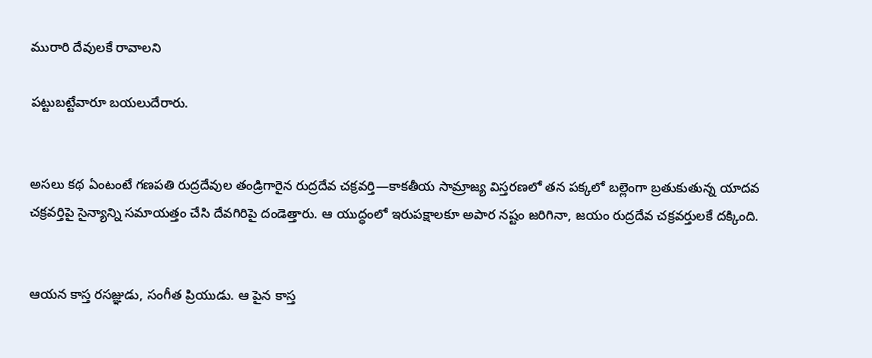మురారి దేవులకే రావాలని

పట్టుబట్టేవారూ బయలుదేరారు.


అసలు కథ ఏంటంటే గణపతి రుద్రదేవుల తండ్రిగారైన రుద్రదేవ చక్రవర్తి—కాకతీయ సామ్రాజ్య విస్తరణలో తన పక్కలో బల్లెంగా బ్రతుకుతున్న యాదవ చక్రవర్తిపై సైన్యాన్ని సమాయత్తం చేసి దేవగిరిపై దండెత్తారు. ఆ యుద్ధంలో ఇరుపక్షాలకూ అపార నష్టం జరిగినా, జయం రుద్రదేవ చక్రవర్తులకే దక్కింది.


ఆయన కాస్త రసజ్ఞుడు, సంగీత ప్రియుడు. ఆ పైన కాస్త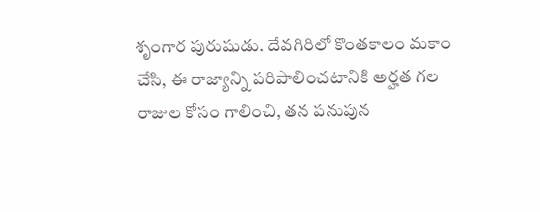శృంగార పురుషుడు. దేవగిరిలో కొంతకాలం మకాం చేసి, ఈ రాజ్యాన్ని పరిపాలించటానికి అర్హత గల రాజుల కోసం గాలించి, తన పనుపున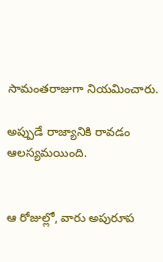సామంతరాజుగా నియమించారు.

అప్పుడే రాజ్యానికి రావడం ఆలస్యమయింది.


ఆ రోజుల్లో, వారు అపురూప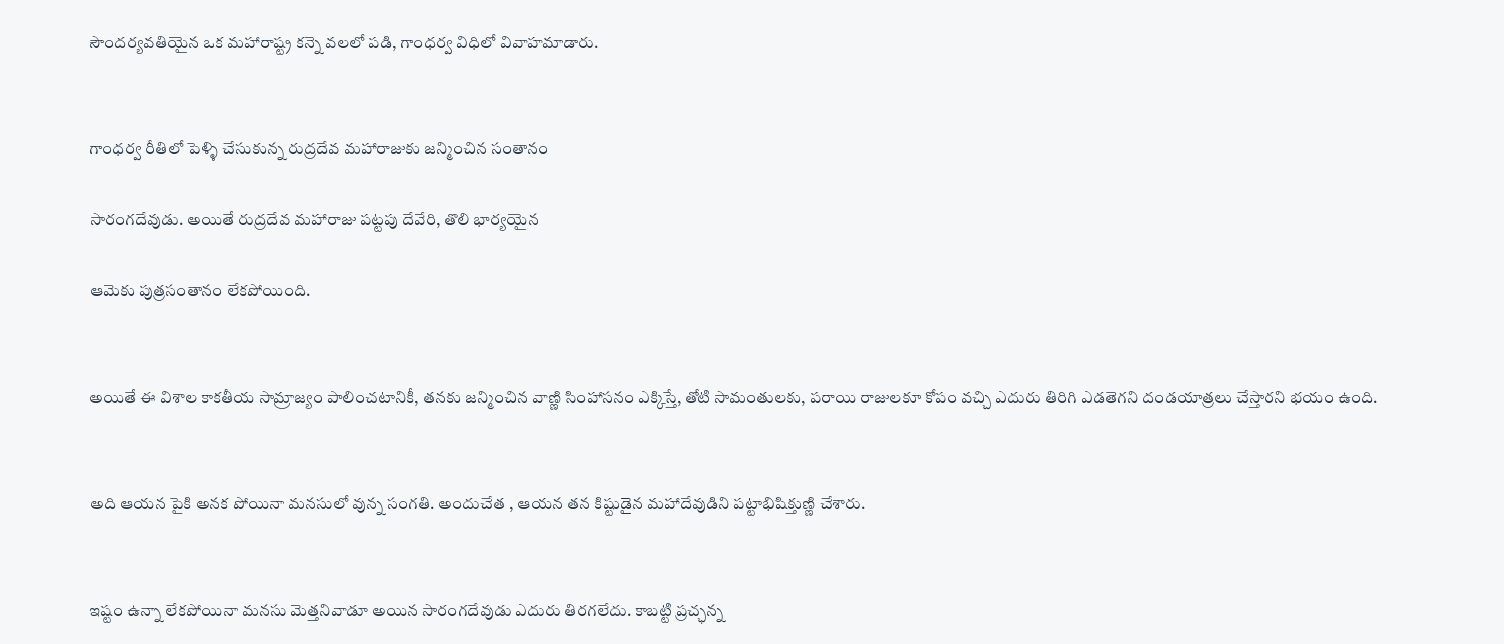సౌందర్యవతియైన ఒక మహారాష్ట్ర కన్నె వలలో పడి, గాంధర్వ విధిలో వివాహమాడారు.


గాంధర్వ రీతిలో పెళ్ళి చేసుకున్న రుద్రదేవ మహారాజుకు జన్మించిన సంతానం

సారంగదేవుడు. అయితే రుద్రదేవ మహారాజు పట్టపు దేవేరి, తొలి భార్యయైన

ఆమెకు పుత్రసంతానం లేకపోయింది.


అయితే ఈ విశాల కాకతీయ సామ్రాజ్యం పాలించటానికీ, తనకు జన్మించిన వాణ్ణి సింహాసనం ఎక్కిస్తే, తోటి సామంతులకు, పరాయి రాజులకూ కోపం వచ్చి ఎదురు తిరిగి ఎడతెగని దండయాత్రలు చేస్తారని భయం ఉంది.


అది ఆయన పైకి అనక పోయినా మనసులో వున్న సంగతి. అందుచేత , ఆయన తన కిష్టుడైన మహాదేవుడిని పట్టాభిషిక్తుణ్ణి చేశారు.


ఇష్టం ఉన్నా లేకపోయినా మనసు మెత్తనివాడూ అయిన సారంగదేవుడు ఎదురు తిరగలేదు. కాబట్టి ప్రచ్ఛన్న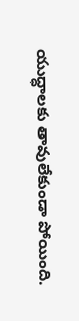యుద్ధాలకు తావులేకుండా పోయింది.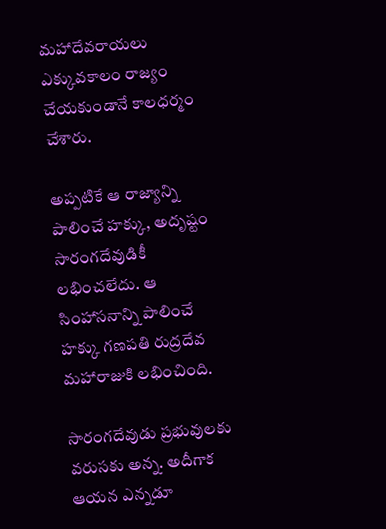మహాదేవరాయలు ఎక్కువకాలం రాజ్యం చేయకుండానే కాలధర్మం చేశారు.

అప్పటికే ఆ రాజ్యాన్ని పాలించే హక్కు, అదృష్టం సారంగదేవుడికీ లభించలేదు. ఆ సింహాసనాన్ని పాలించే హక్కు గణపతి రుద్రదేవ మహారాజుకి లభించింది.

సారంగదేవుడు ప్రభువులకు వరుసకు అన్న. అదీగాక ఆయన ఎన్నడూ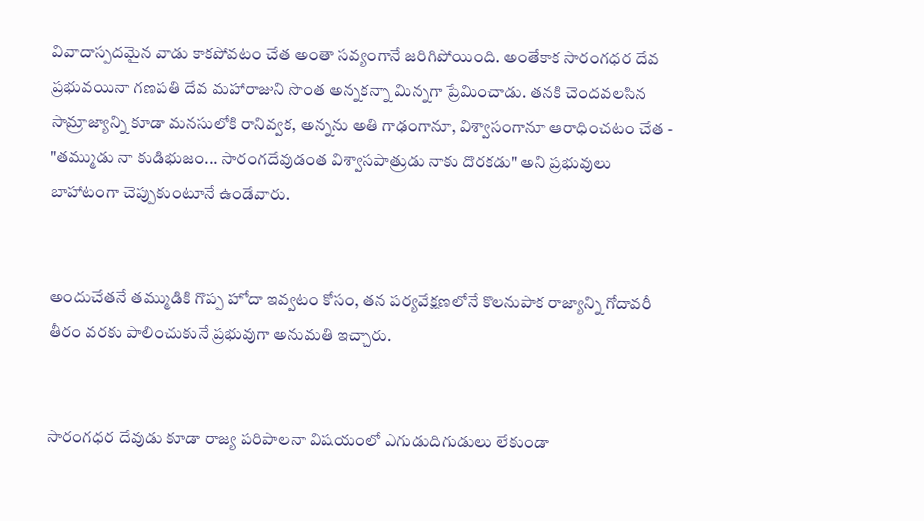వివాదాస్పదమైన వాడు కాకపోవటం చేత అంతా సవ్యంగానే జరిగిపోయింది. అంతేకాక సారంగధర దేవ ప్రభువయినా గణపతి దేవ మహారాజుని సొంత అన్నకన్నా మిన్నగా ప్రేమించాడు. తనకి చెందవలసిన సామ్రాజ్యాన్ని కూడా మనసులోకి రానివ్వక, అన్నను అతి గాఢంగానూ, విశ్వాసంగానూ ఆరాధించటం చేత - "తమ్ముడు నా కుడిభుజం... సారంగదేవుడంత విశ్వాసపాత్రుడు నాకు దొరకడు" అని ప్రభువులు బాహాటంగా చెప్పుకుంటూనే ఉండేవారు.


అందుచేతనే తమ్ముడికి గొప్ప హోదా ఇవ్వటం కోసం, తన పర్యవేక్షణలోనే కొలనుపాక రాజ్యాన్ని గోదావరీ తీరం వరకు పాలించుకునే ప్రభువుగా అనుమతి ఇచ్చారు.


సారంగధర దేవుడు కూడా రాజ్య పరిపాలనా విషయంలో ఎగుడుదిగుడులు లేకుండా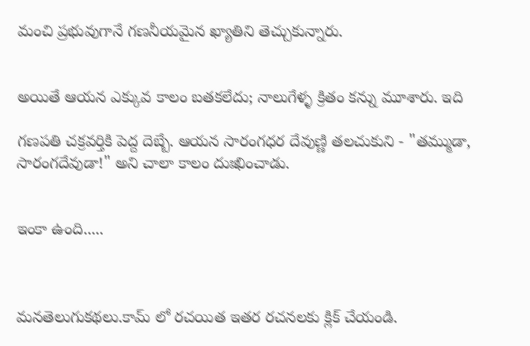మంచి ప్రభువుగానే గణనీయమైన ఖ్యాతిని తెచ్చుకున్నారు.


అయితే ఆయన ఎక్కువ కాలం బతకలేదు; నాలుగేళ్ళ క్రితం కన్ను మూశారు. ఇది

గణపతి చక్రవర్తికి పెద్ద దెబ్బే. ఆయన సారంగధర దేవుణ్ణి తలచుకుని - "తమ్ముడా, సారంగదేవుడా!" అని చాలా కాలం దుఃఖించాడు.


ఇంకా ఉంది.....



మనతెలుగుకథలు.కామ్ లో రచయిత ఇతర రచనలకు క్లిక్ చేయండి.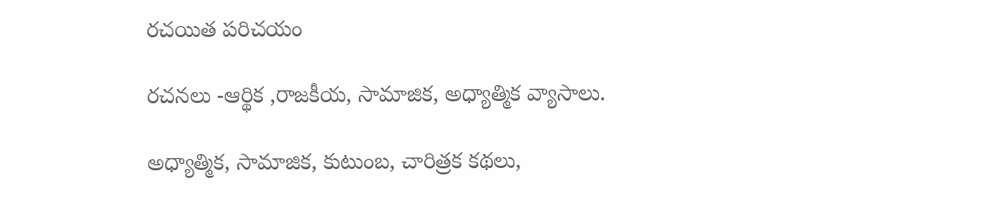రచయిత పరిచయం

రచనలు -ఆర్థిక ,రాజకీయ, సామాజిక, అధ్యాత్మిక వ్యాసాలు.

అధ్యాత్మిక, సామాజిక, కుటుంబ, చారిత్రక కథలు,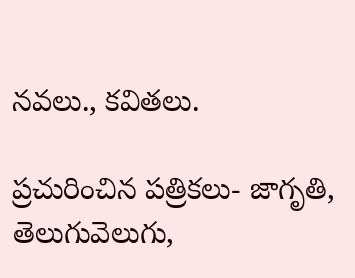నవలు., కవితలు.

ప్రచురించిన పత్రికలు- జాగృతి, తెలుగువెలుగు,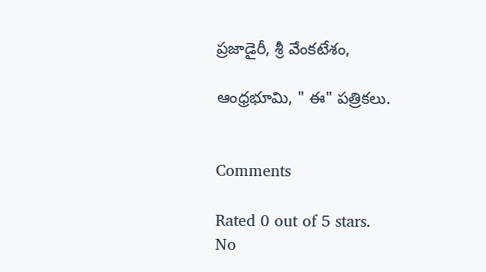ప్రజాడైరీ, శ్రీ వేంకటేశం,

ఆంధ్రభూమి, " ఈ" పత్రికలు.


Comments

Rated 0 out of 5 stars.
No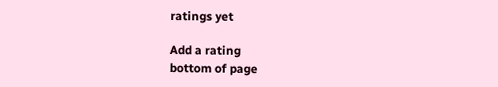ratings yet

Add a rating
bottom of page